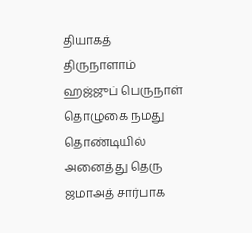தியாகத் திருநாளாம் ஹஜ்ஜுப் பெருநாள் தொழுகை நமது தொண்டியில் அனைத்து தெரு ஜமாஅத் சார்பாக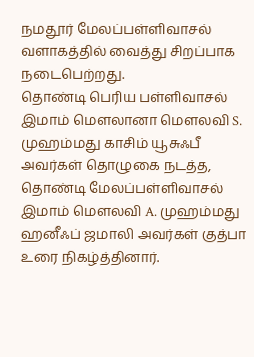நமதூர் மேலப்பள்ளிவாசல் வளாகத்தில் வைத்து சிறப்பாக நடைபெற்றது.
தொண்டி பெரிய பள்ளிவாசல் இமாம் மௌலானா மௌலவி S. முஹம்மது காசிம் யூசுஃபீ அவர்கள் தொழுகை நடத்த, தொண்டி மேலப்பள்ளிவாசல் இமாம் மௌலவி A. முஹம்மது ஹனீஃப் ஜமாலி அவர்கள் குத்பா உரை நிகழ்த்தினார்.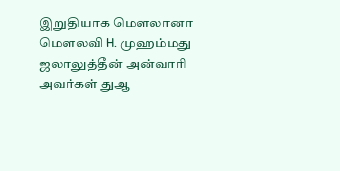இறுதியாக மௌலானா மௌலவி H. முஹம்மது ஜலாலுத்தீன் அன்வாரி அவர்கள் துஆ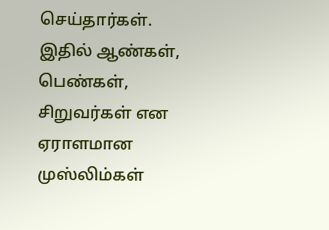செய்தார்கள்.
இதில் ஆண்கள், பெண்கள், சிறுவர்கள் என ஏராளமான முஸ்லிம்கள்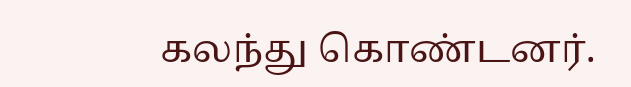கலந்து கொண்டனர்.